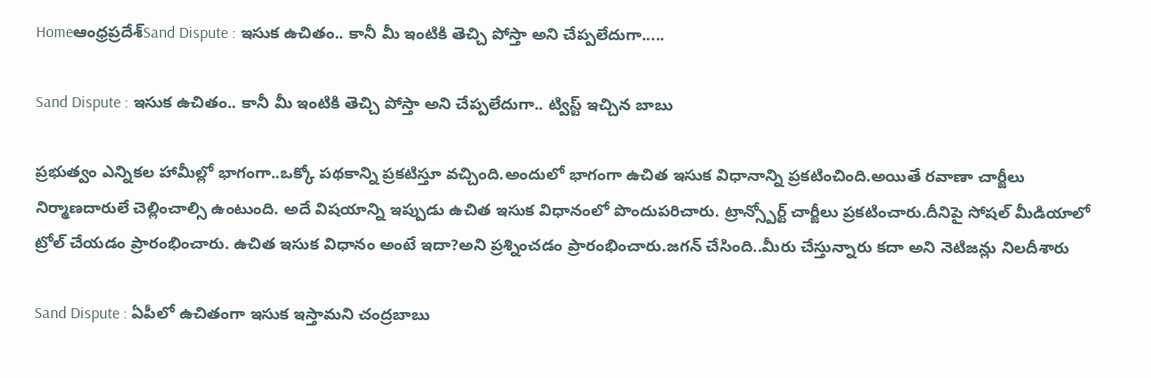Homeఆంధ్రప్రదేశ్‌Sand Dispute : ఇసుక ఉచితం.. కానీ మీ ఇంటికి తెచ్చి పోస్తా అని చేప్పలేదుగా.....

Sand Dispute : ఇసుక ఉచితం.. కానీ మీ ఇంటికి తెచ్చి పోస్తా అని చేప్పలేదుగా.. ట్విస్ట్ ఇచ్చిన బాబు

ప్రభుత్వం ఎన్నికల హామీల్లో భాగంగా..ఒక్కో పథకాన్ని ప్రకటిస్తూ వచ్చింది.అందులో భాగంగా ఉచిత ఇసుక విధానాన్ని ప్రకటించింది.అయితే రవాణా చార్జీలు నిర్మాణదారులే చెల్లించాల్సి ఉంటుంది. అదే విషయాన్ని ఇప్పుడు ఉచిత ఇసుక విధానంలో పొందుపరిచారు. ట్రాన్స్పోర్ట్ చార్జీలు ప్రకటించారు.దీనిపై సోషల్ మీడియాలో ట్రోల్ చేయడం ప్రారంభించారు. ఉచిత ఇసుక విధానం అంటే ఇదా?అని ప్రశ్నించడం ప్రారంభించారు.జగన్ చేసింది..మీరు చేస్తున్నారు కదా అని నెటిజన్లు నిలదీశారు

Sand Dispute : ఏపీలో ఉచితంగా ఇసుక ఇస్తామని చంద్రబాబు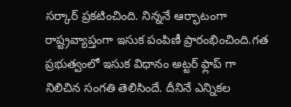సర్కార్ ప్రకటించింది. నిన్ననే ఆర్భాటంగా రాష్ట్రవ్యాప్తంగా ఇసుక పంపిణీ ప్రారంభించింది.గత ప్రభుత్వంలో ఇసుక విధానం అట్టర్ ఫ్లాప్ గా నిలిచిన సంగతి తెలిసిందే. దీనినే ఎన్నికల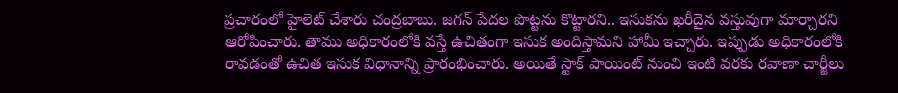ప్రచారంలో హైలెట్ చేశారు చంద్రబాబు. జగన్ పేదల పొట్టను కొట్టారని.. ఇసుకను ఖరీదైన వస్తువుగా మార్చారని ఆరోపించారు. తాము అధికారంలోకి వస్తే ఉచితంగా ఇసుక అందిస్తామని హామీ ఇచ్చారు. ఇప్పుడు అధికారంలోకి రావడంతో ఉచిత ఇసుక విధానాన్ని ప్రారంభించారు. అయితే స్టాక్ పాయింట్ నుంచి ఇంటి వరకు రవాణా చార్జీలు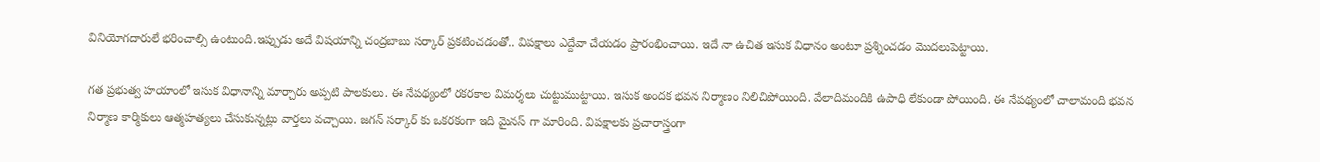వినియోగదారులే భరించాల్సి ఉంటుంది.ఇప్పుడు అదే విషయాన్ని చంద్రబాబు సర్కార్ ప్రకటించడంతో.. విపక్షాలు ఎద్దేవా చేయడం ప్రారంభించాయి. ఇదే నా ఉచిత ఇసుక విధానం అంటూ ప్రశ్నించడం మొదలుపెట్టాయి.

గత ప్రభుత్వ హయాంలో ఇసుక విధానాన్ని మార్చారు అప్పటి పాలకులు. ఈ నేపథ్యంలో రకరకాల విమర్శలు చుట్టుముట్టాయి. ఇసుక అందక భవన నిర్మాణం నిలిచిపోయింది. వేలాదిమందికి ఉపాధి లేకుండా పోయింది. ఈ నేపథ్యంలో చాలామంది భవన నిర్మాణ కార్మికులు ఆత్మహత్యలు చేసుకున్నట్లు వార్తలు వచ్చాయి. జగన్ సర్కార్ కు ఒకరకంగా ఇది మైనస్ గా మారింది. విపక్షాలకు ప్రచారాస్త్రంగా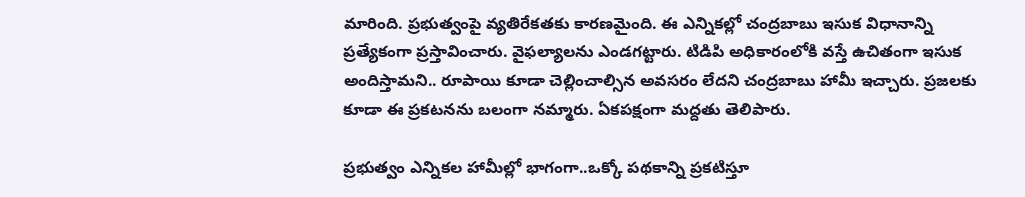మారింది. ప్రభుత్వంపై వ్యతిరేకతకు కారణమైంది. ఈ ఎన్నికల్లో చంద్రబాబు ఇసుక విధానాన్ని ప్రత్యేకంగా ప్రస్తావించారు. వైఫల్యాలను ఎండగట్టారు. టిడిపి అధికారంలోకి వస్తే ఉచితంగా ఇసుక అందిస్తామని.. రూపాయి కూడా చెల్లించాల్సిన అవసరం లేదని చంద్రబాబు హామీ ఇచ్చారు. ప్రజలకు కూడా ఈ ప్రకటనను బలంగా నమ్మారు. ఏకపక్షంగా మద్దతు తెలిపారు.

ప్రభుత్వం ఎన్నికల హామీల్లో భాగంగా..ఒక్కో పథకాన్ని ప్రకటిస్తూ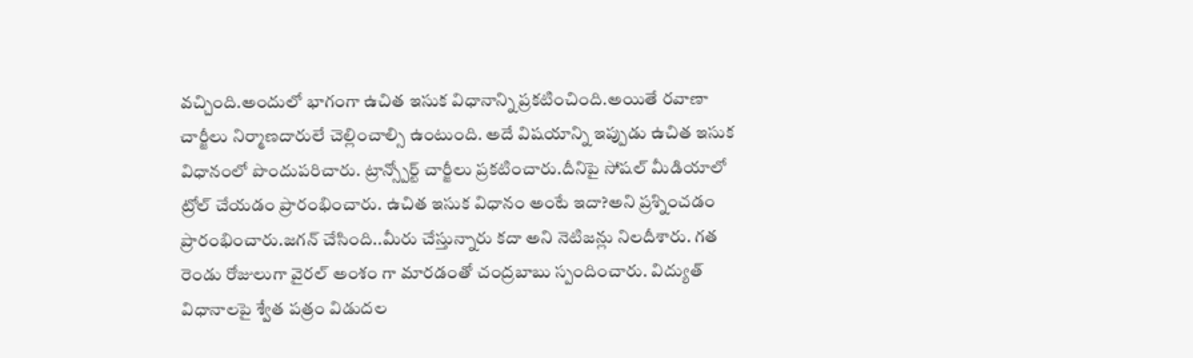వచ్చింది.అందులో భాగంగా ఉచిత ఇసుక విధానాన్ని ప్రకటించింది.అయితే రవాణా చార్జీలు నిర్మాణదారులే చెల్లించాల్సి ఉంటుంది. అదే విషయాన్ని ఇప్పుడు ఉచిత ఇసుక విధానంలో పొందుపరిచారు. ట్రాన్స్పోర్ట్ చార్జీలు ప్రకటించారు.దీనిపై సోషల్ మీడియాలో ట్రోల్ చేయడం ప్రారంభించారు. ఉచిత ఇసుక విధానం అంటే ఇదా?అని ప్రశ్నించడం ప్రారంభించారు.జగన్ చేసింది..మీరు చేస్తున్నారు కదా అని నెటిజన్లు నిలదీశారు. గత రెండు రోజులుగా వైరల్ అంశం గా మారడంతో చంద్రబాబు స్పందించారు. విద్యుత్ విధానాలపై శ్వేత పత్రం విడుదల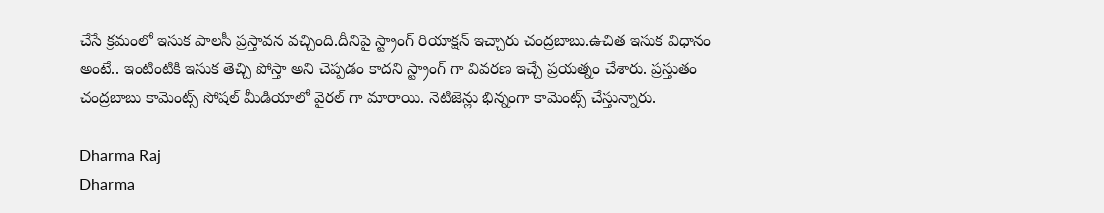చేసే క్రమంలో ఇసుక పాలసీ ప్రస్తావన వచ్చింది.దీనిపై స్ట్రాంగ్ రియాక్షన్ ఇచ్చారు చంద్రబాబు.ఉచిత ఇసుక విధానం అంటే.. ఇంటింటికి ఇసుక తెచ్చి పోస్తా అని చెప్పడం కాదని స్ట్రాంగ్ గా వివరణ ఇచ్చే ప్రయత్నం చేశారు. ప్రస్తుతం చంద్రబాబు కామెంట్స్ సోషల్ మీడియాలో వైరల్ గా మారాయి. నెటిజెన్లు భిన్నంగా కామెంట్స్ చేస్తున్నారు.

Dharma Raj
Dharma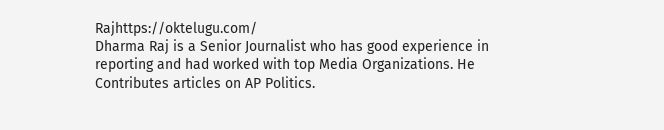Rajhttps://oktelugu.com/
Dharma Raj is a Senior Journalist who has good experience in reporting and had worked with top Media Organizations. He Contributes articles on AP Politics.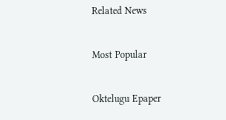Related News

Most Popular

Oktelugu Epaper